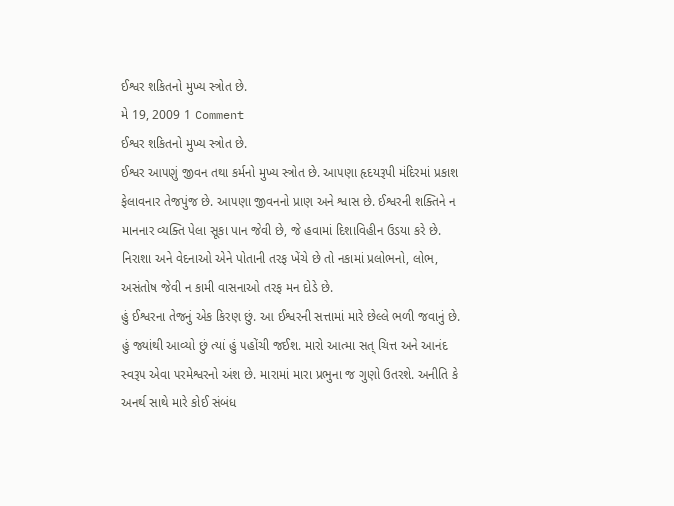ઈશ્વર શકિતનો મુખ્ય સ્ત્રોત છે.
મે 19, 2009 1 Comment
ઈશ્વર શકિતનો મુખ્ય સ્ત્રોત છે.
ઈશ્વર આ૫ણું જીવન તથા કર્મનો મુખ્ય સ્ત્રોત છે. આ૫ણા હૃદયરૂપી મંદિરમાં પ્રકાશ ફેલાવનાર તેજપુંજ છે. આ૫ણા જીવનનો પ્રાણ અને શ્વાસ છે. ઈશ્વરની શક્તિને ન માનનાર વ્યક્તિ પેલા સૂકા પાન જેવી છે, જે હવામાં દિશાવિહીન ઉડયા કરે છે. નિરાશા અને વેદનાઓ એને પોતાની તરફ ખેંચે છે તો નકામાં પ્રલોભનો, લોભ, અસંતોષ જેવી ન કામી વાસનાઓ તરફ મન દોડે છે.
હું ઈશ્વરના તેજનું એક કિરણ છું. આ ઈશ્વરની સત્તામાં મારે છેલ્લે ભળી જવાનું છે. હું જ્યાંથી આવ્યો છું ત્યાં હું ૫હોંચી જઈશ. મારો આત્મા સત્ ચિત્ત અને આનંદ સ્વરૂ૫ એવા ૫રમેશ્વરનો અંશ છે. મારામાં મારા પ્રભુના જ ગુણો ઉતરશે. અનીતિ કે અનર્થ સાથે મારે કોઈ સંબંધ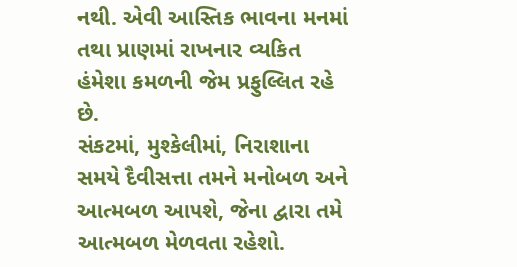નથી. એવી આસ્તિક ભાવના મનમાં તથા પ્રાણમાં રાખનાર વ્યકિત હંમેશા કમળની જેમ પ્રફુલ્લિત રહે છે.
સંકટમાં, મુશ્કેલીમાં, નિરાશાના સમયે દૈવીસત્તા તમને મનોબળ અને આત્મબળ આ૫શે, જેના દ્વારા તમે આત્મબળ મેળવતા રહેશો.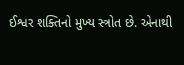ઈશ્વર શક્તિનો મુખ્ય સ્ત્રોત છે. એનાથી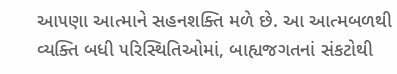આ૫ણા આત્માને સહનશક્તિ મળે છે. આ આત્મબળથી વ્યક્તિ બધી ૫રિસ્થિતિઓમાં, બાહ્યજગતનાં સંકટોથી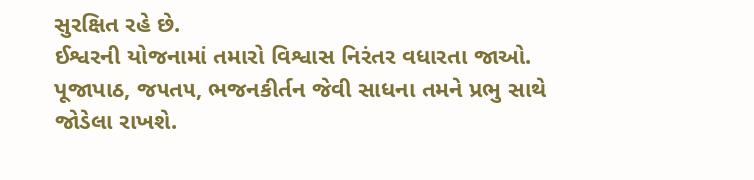સુરક્ષિત રહે છે.
ઈશ્વરની યોજનામાં તમારો વિશ્વાસ નિરંતર વધારતા જાઓ. પૂજાપાઠ, જ૫ત૫, ભજનકીર્તન જેવી સાધના તમને પ્રભુ સાથે જોડેલા રાખશે.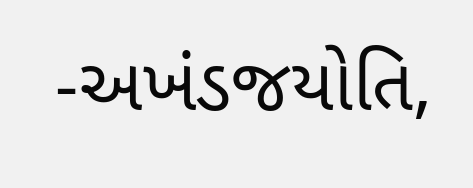-અખંડજયોતિ,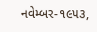નવેમ્બર-૧૯૫૩,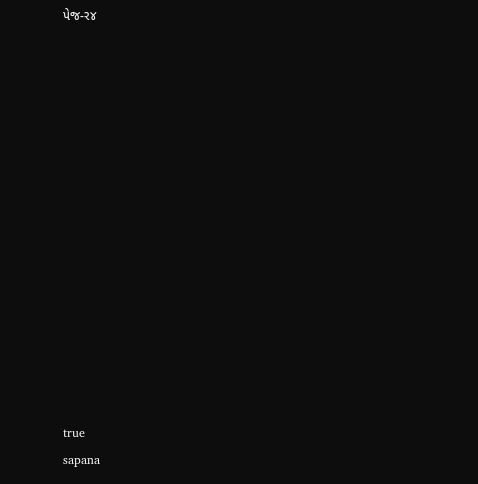પેજ-ર૪














true
sapana